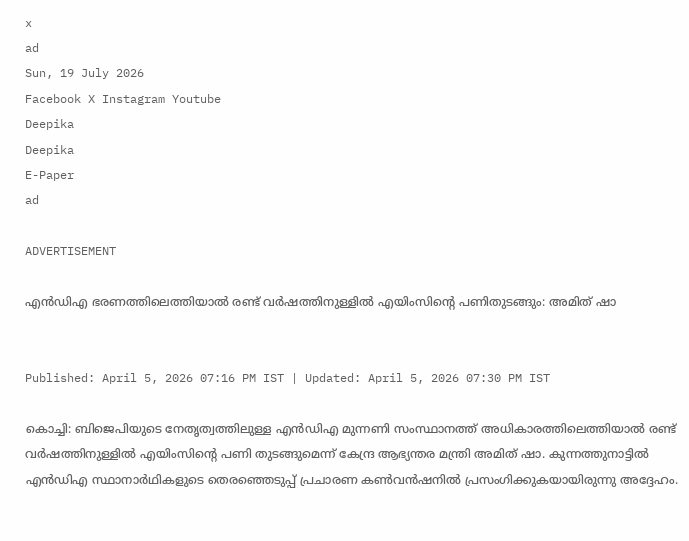x
ad
Sun, 19 July 2026
Facebook X Instagram Youtube
Deepika
Deepika
E-Paper
ad

ADVERTISEMENT

എൻഡിഎ ഭരണത്തിലെത്തിയാൽ രണ്ട് വർഷത്തിനുള്ളിൽ എയിംസിന്‍റെ പണിതുടങ്ങും: അമിത് ഷാ


Published: April 5, 2026 07:16 PM IST | Updated: April 5, 2026 07:30 PM IST

കൊച്ചി: ബിജെപിയുടെ നേതൃത്വത്തിലുള്ള എൻഡിഎ മുന്നണി സംസ്ഥാനത്ത് അധികാരത്തിലെത്തിയാൽ രണ്ട് വർഷത്തിനുള്ളിൽ എയിംസിന്‍റെ പണി തുടങ്ങുമെന്ന് കേന്ദ്ര ആഭ്യന്തര മന്ത്രി അമിത് ഷാ. കുന്നത്തുനാട്ടിൽ എൻഡിഎ സ്ഥാനാർഥികളുടെ തെരഞ്ഞെടുപ്പ് പ്രചാരണ കൺവൻഷനിൽ പ്രസംഗിക്കുകയായിരുന്നു അദ്ദേഹം.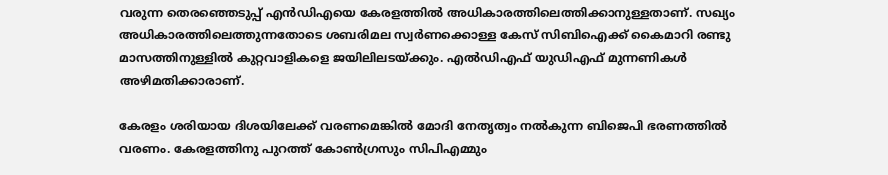വരുന്ന തെരഞ്ഞെടുപ്പ് എൻഡിഎയെ കേരളത്തിൽ അധികാരത്തിലെത്തിക്കാനുള്ളതാണ്. സഖ്യം അധികാരത്തിലെത്തുന്നതോടെ ശബരിമല സ്വർണക്കൊള്ള കേസ് സിബിഐക്ക് കൈമാറി രണ്ടു മാസത്തിനുള്ളിൽ കുറ്റവാളികളെ ജയിലിലടയ്ക്കും. എൽഡിഎഫ് യുഡിഎഫ് മുന്നണികൾ അഴിമതിക്കാരാണ്.

കേരളം ശരിയായ ദിശയിലേക്ക് വരണമെങ്കിൽ മോദി നേതൃത്വം നൽകുന്ന ബിജെപി ഭരണത്തിൽ വരണം. കേരളത്തിനു പുറത്ത് കോൺഗ്രസും സിപിഎമ്മും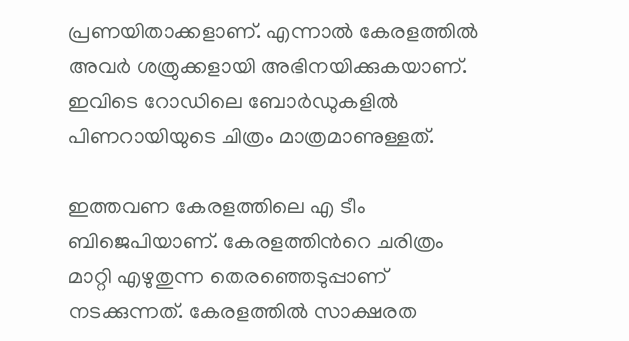പ്രണയിതാക്കളാണ്. എന്നാൽ കേരളത്തിൽ അവർ ശത്രുക്കളായി അഭിനയിക്കുകയാണ്. ഇവിടെ റോഡിലെ ബോർഡുകളിൽ പിണറായിയുടെ ചിത്രം മാത്രമാണുള്ളത്.

ഇത്തവണ കേരളത്തിലെ എ ടീം ബിജെപിയാണ്. കേരളത്തിന്‍റെ ചരിത്രം മാറ്റി എഴുതുന്ന തെരഞ്ഞെടുപ്പാണ് നടക്കുന്നത്. കേരളത്തിൽ സാക്ഷരത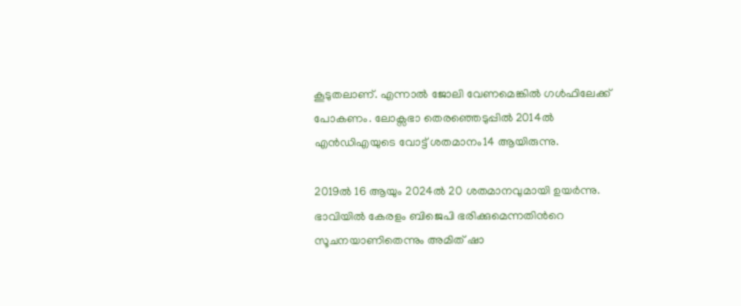കൂടുതലാണ്. എന്നാൽ ജോലി വേണമെങ്കിൽ ഗൾഫിലേക്ക് പോകണം. ലോക്സഭാ തെരഞ്ഞെടുപ്പിൽ 2014ൽ എൻഡിഎയുടെ വോട്ട് ശതമാനം14 ആയിരുന്നു.

2019ൽ 16 ആയും 2024ൽ 20 ശതമാനവുമായി ഉയർന്നു. ഭാവിയിൽ കേരളം ബിജെപി ഭരിക്കുമെന്നതിന്‍റെ സൂചനയാണിതെന്നും അമിത് ഷാ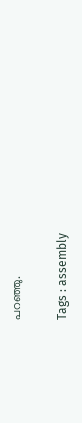പറഞ്ഞു.

Tags : assembly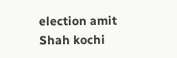election amit Shah kochi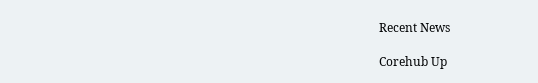Recent News

Corehub Up